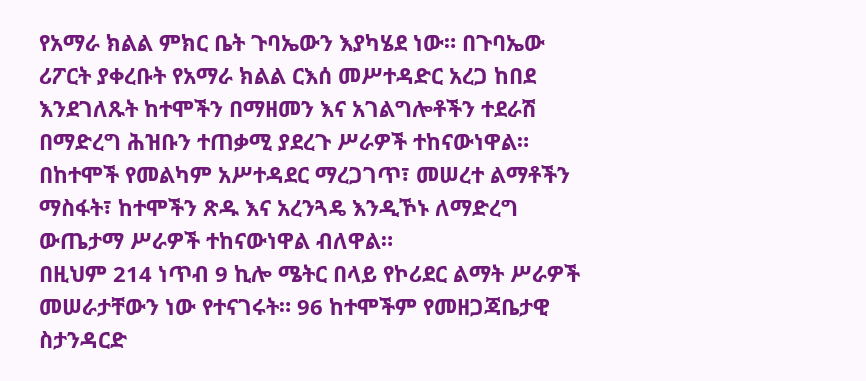የአማራ ክልል ምክር ቤት ጉባኤውን እያካሄደ ነው። በጉባኤው ሪፖርት ያቀረቡት የአማራ ክልል ርእሰ መሥተዳድር አረጋ ከበደ እንደገለጹት ከተሞችን በማዘመን እና አገልግሎቶችን ተደራሽ በማድረግ ሕዝቡን ተጠቃሚ ያደረጉ ሥራዎች ተከናውነዋል።
በከተሞች የመልካም አሥተዳደር ማረጋገጥ፣ መሠረተ ልማቶችን ማስፋት፣ ከተሞችን ጽዱ እና አረንጓዴ እንዲኾኑ ለማድረግ ውጤታማ ሥራዎች ተከናውነዋል ብለዋል።
በዚህም 214 ነጥብ 9 ኪሎ ሜትር በላይ የኮሪደር ልማት ሥራዎች መሠራታቸውን ነው የተናገሩት። 96 ከተሞችም የመዘጋጃቤታዊ ስታንዳርድ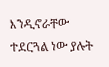እንዲኖራቸው ተደርጓል ነው ያሉት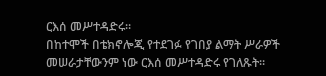ርእሰ መሥተዳድሩ።
በከተሞች በቴክኖሎጂ የተደገፉ የገበያ ልማት ሥራዎች መሠራታቸውንም ነው ርእሰ መሥተዳድሩ የገለጹት።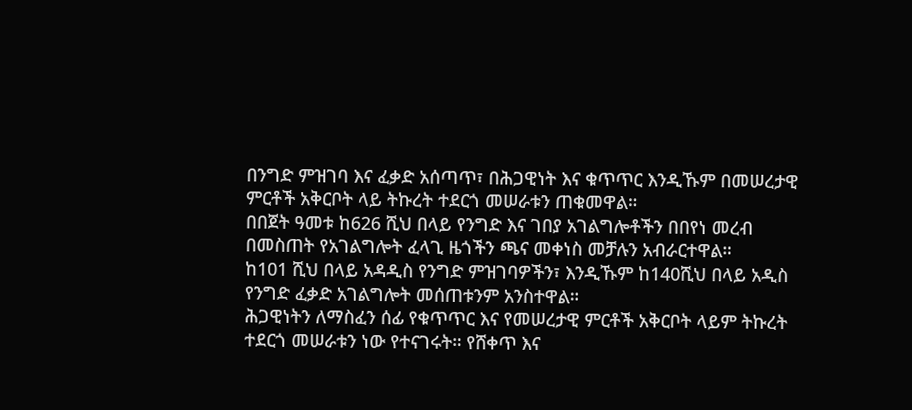በንግድ ምዝገባ እና ፈቃድ አሰጣጥ፣ በሕጋዊነት እና ቁጥጥር እንዲኹም በመሠረታዊ ምርቶች አቅርቦት ላይ ትኩረት ተደርጎ መሠራቱን ጠቁመዋል።
በበጀት ዓመቱ ከ626 ሺህ በላይ የንግድ እና ገበያ አገልግሎቶችን በበየነ መረብ በመስጠት የአገልግሎት ፈላጊ ዜጎችን ጫና መቀነስ መቻሉን አብራርተዋል።
ከ101 ሺህ በላይ አዳዲስ የንግድ ምዝገባዎችን፣ እንዲኹም ከ140ሺህ በላይ አዲስ የንግድ ፈቃድ አገልግሎት መሰጠቱንም አንስተዋል።
ሕጋዊነትን ለማስፈን ሰፊ የቁጥጥር እና የመሠረታዊ ምርቶች አቅርቦት ላይም ትኩረት ተደርጎ መሠራቱን ነው የተናገሩት። የሸቀጥ እና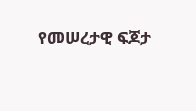የመሠረታዊ ፍጆታ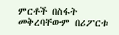ምርቶች በስፋት መቅረባቸውም በሪፖርቱ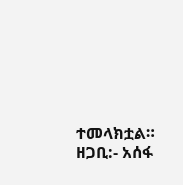ተመላክቷል።
ዘጋቢ:- አሰፋ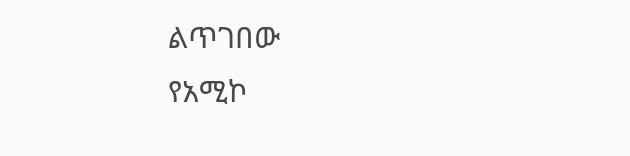ልጥገበው
የአሚኮ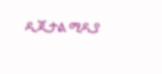ዲጂታል ሚዲያ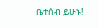ቤተሰብ ይሁኑ!